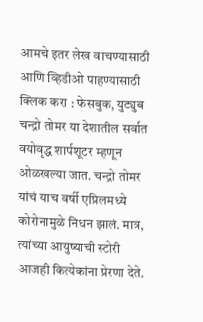आमचे इतर लेख वाचण्यासाठी आणि व्हिडीओ पाहण्यासाठी क्लिक करा : फेसबुक, युट्युब
चन्द्रो तोमर या देशातील सर्वात वयोवृद्ध शार्पशूटर म्हणून ओळखल्या जात. चन्द्रो तोमर यांचं याच वर्षी एप्रिलमध्ये कोरोनामुळे निधन झालं. मात्र, त्यांच्या आयुष्याची स्टोरी आजही कित्येकांना प्रेरणा देते.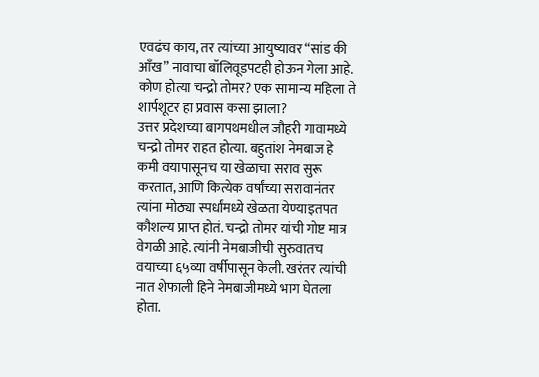एवढंच काय, तर त्यांच्या आयुष्यावर “सांड की आँख” नावाचा बॉलिवूडपटही होऊन गेला आहे. कोण होत्या चन्द्रो तोमर? एक सामान्य महिला ते शार्पशूटर हा प्रवास कसा झाला?
उत्तर प्रदेशच्या बागपथमधील जौहरी गावामध्ये चन्द्रो तोमर राहत होत्या. बहुतांश नेमबाज हे कमी वयापासूनच या खेळाचा सराव सुरू करतात, आणि कित्येक वर्षांच्या सरावानंतर त्यांना मोठ्या स्पर्धांमध्ये खेळता येण्याइतपत कौशल्य प्राप्त होतं. चन्द्रो तोमर यांची गोष्ट मात्र वेगळी आहे. त्यांनी नेमबाजीची सुरुवातच वयाच्या ६५व्या वर्षीपासून केली. खरंतर त्यांची नात शेफाली हिने नेमबाजीमध्ये भाग घेतला होता.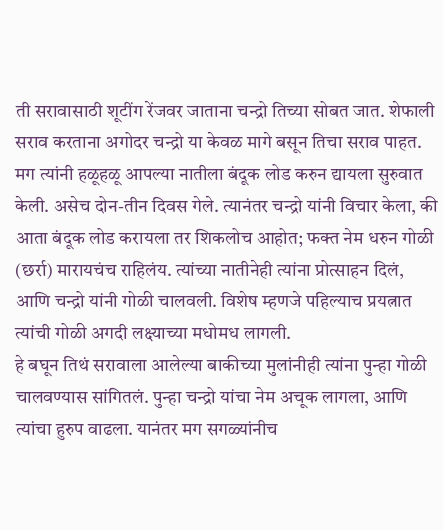ती सरावासाठी शूटींग रेंजवर जाताना चन्द्रो तिच्या सोबत जात. शेफाली सराव करताना अगोदर चन्द्रो या केवळ मागे बसून तिचा सराव पाहत.
मग त्यांनी हळूहळू आपल्या नातीला बंदूक लोड करुन द्यायला सुरुवात केली. असेच दोन-तीन दिवस गेले. त्यानंतर चन्द्रो यांनी विचार केला, की आता बंदूक लोड करायला तर शिकलोच आहोत; फक्त नेम धरुन गोळी (छर्रा) मारायचंच राहिलंय. त्यांच्या नातीनेही त्यांना प्रोत्साहन दिलं, आणि चन्द्रो यांनी गोळी चालवली. विशेष म्हणजे पहिल्याच प्रयत्नात त्यांची गोळी अगदी लक्ष्याच्या मधोमध लागली.
हे बघून तिथं सरावाला आलेल्या बाकीच्या मुलांनीही त्यांना पुन्हा गोळी चालवण्यास सांगितलं. पुन्हा चन्द्रो यांचा नेम अचूक लागला, आणि त्यांचा हुरुप वाढला. यानंतर मग सगळ्यांनीच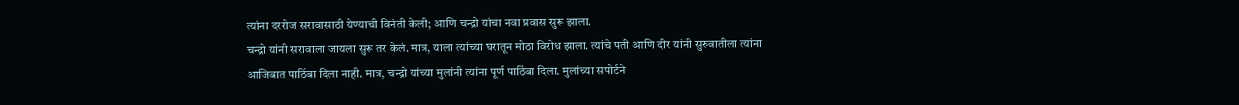त्यांना दररोज सरावासाठी येण्याची विनंती केली; आणि चन्द्रो यांचा नवा प्रवास सुरू झाला.
चन्द्रो यांनी सरावाला जायला सुरू तर केलं. मात्र, याला त्यांच्या घरातून मोठा विरोध झाला. त्यांचे पती आणि दीर यांनी सुरुवातीला त्यांना आजिबात पाठिंबा दिला नाही. मात्र, चन्द्रो यांच्या मुलांनी त्यांना पूर्ण पाठिंबा दिला. मुलांच्या सपोर्टने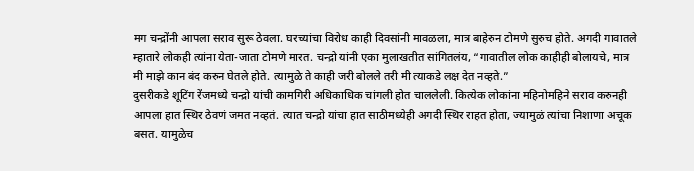मग चन्द्रोंनी आपला सराव सुरू ठेवला. घरच्यांचा विरोध काही दिवसांनी मावळला, मात्र बाहेरुन टोमणे सुरुच होते. अगदी गावातले म्हातारे लोकही त्यांना येता-जाता टोमणे मारत. चन्द्रो यांनी एका मुलाखतीत सांगितलंय, “गावातील लोक काहीही बोलायचे, मात्र मी माझे कान बंद करुन घेतले होते. त्यामुळे ते काही जरी बोलले तरी मी त्याकडे लक्ष देत नव्हते.”
दुसरीकडे शूटिंग रेंजमध्ये चन्द्रो यांची कामगिरी अधिकाधिक चांगली होत चाललेली. कित्येक लोकांना महिनोमहिने सराव करुनही आपला हात स्थिर ठेवणं जमत नव्हतं. त्यात चन्द्रो यांचा हात साठीमध्येही अगदी स्थिर राहत होता, ज्यामुळं त्यांचा निशाणा अचूक बसत. यामुळेच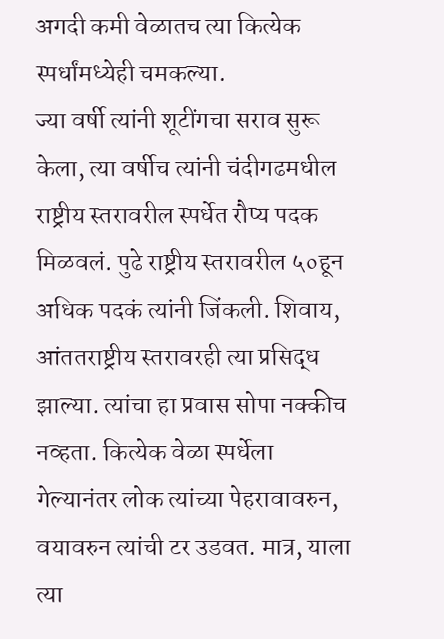अगदी कमी वेळातच त्या कित्येक स्पर्धांमध्येही चमकल्या.
ज्या वर्षी त्यांनी शूटींगचा सराव सुरू केला, त्या वर्षीच त्यांनी चंदीगढमधील राष्ट्रीय स्तरावरील स्पर्धेत रौप्य पदक मिळवलं. पुढे राष्ट्रीय स्तरावरील ५०हून अधिक पदकं त्यांनी जिंकली. शिवाय, आंततराष्ट्रीय स्तरावरही त्या प्रसिद्ध झाल्या. त्यांचा हा प्रवास सोपा नक्कीच नव्हता. कित्येक वेळा स्पर्धेला गेल्यानंतर लोक त्यांच्या पेहरावावरुन, वयावरुन त्यांची टर उडवत. मात्र, याला त्या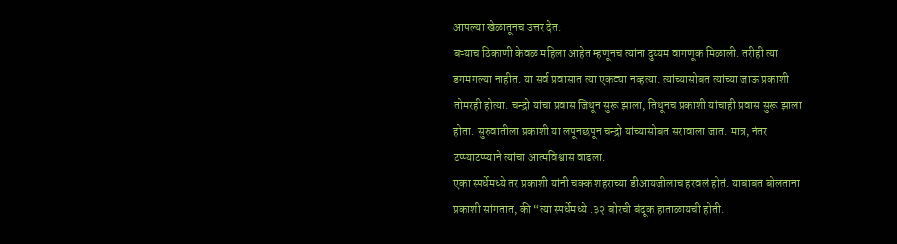आपल्या खेळातूनच उत्तर देत.
बऱ्याच ठिकाणी केवळ महिला आहेत म्हणूनच त्यांना दुय्यम वागणूक मिळाली. तरीही त्या डगमगल्या नाहीत. या सर्व प्रवासात त्या एकट्या नव्हत्या. त्यांच्यासोबत त्यांच्या जाऊ प्रकाशी तोमरही होत्या. चन्द्रो यांचा प्रवास जिथून सुरू झाला, तिथूनच प्रकाशी यांचाही प्रवास सुरू झाला होता. सुरुवातीला प्रकाशी या लपूनछपून चन्द्रो यांच्यासोबत सरावाला जात. मात्र, नंतर टप्प्याटप्प्याने त्यांचा आत्मविश्वास वाढला.
एका स्पर्धेमध्ये तर प्रकाशी यांनी चक्क शहराच्या डीआयजीलाच हरवलं होतं. याबाबत बोलताना प्रकाशी सांगतात, की “त्या स्पर्धेमध्ये .३२ बोरची बंदूक हाताळायची होती.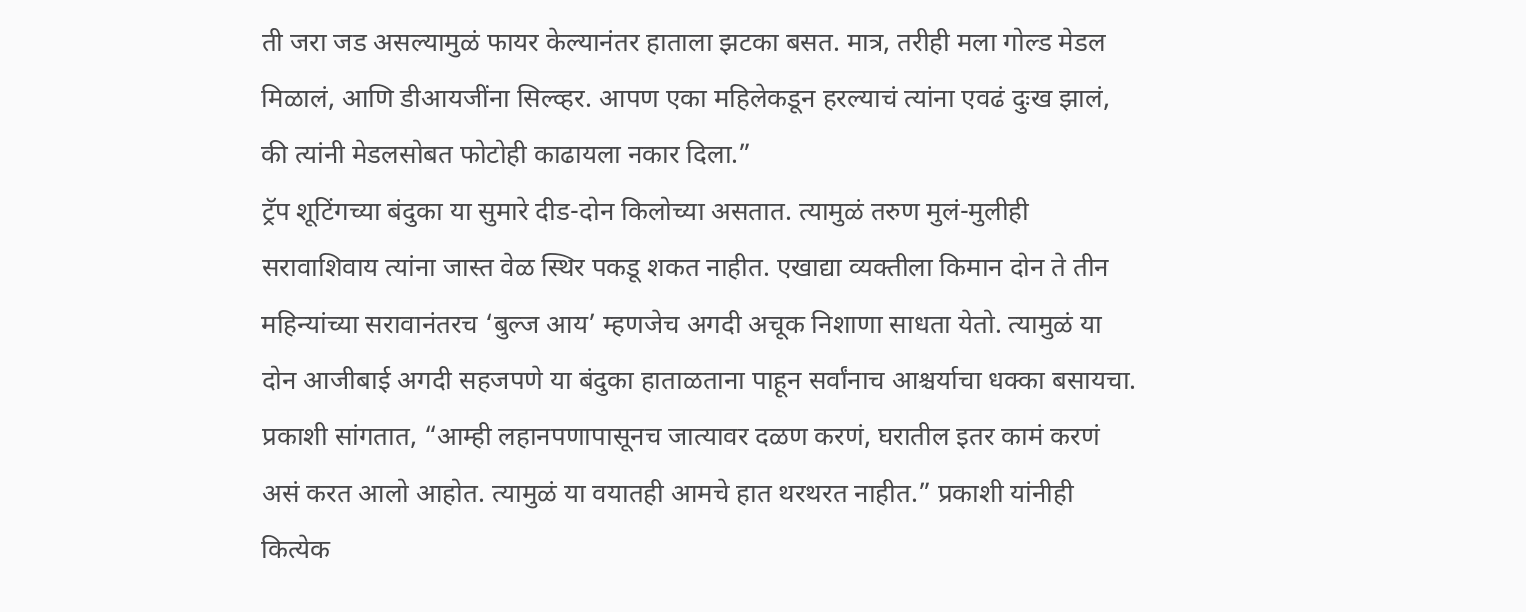ती जरा जड असल्यामुळं फायर केल्यानंतर हाताला झटका बसत. मात्र, तरीही मला गोल्ड मेडल मिळालं, आणि डीआयजींना सिल्व्हर. आपण एका महिलेकडून हरल्याचं त्यांना एवढं दुःख झालं, की त्यांनी मेडलसोबत फोटोही काढायला नकार दिला.”
ट्रॅप शूटिंगच्या बंदुका या सुमारे दीड-दोन किलोच्या असतात. त्यामुळं तरुण मुलं-मुलीही सरावाशिवाय त्यांना जास्त वेळ स्थिर पकडू शकत नाहीत. एखाद्या व्यक्तीला किमान दोन ते तीन महिन्यांच्या सरावानंतरच ‘बुल्ज आय’ म्हणजेच अगदी अचूक निशाणा साधता येतो. त्यामुळं या दोन आजीबाई अगदी सहजपणे या बंदुका हाताळताना पाहून सर्वांनाच आश्चर्याचा धक्का बसायचा. प्रकाशी सांगतात, “आम्ही लहानपणापासूनच जात्यावर दळण करणं, घरातील इतर कामं करणं असं करत आलो आहोत. त्यामुळं या वयातही आमचे हात थरथरत नाहीत.” प्रकाशी यांनीही कित्येक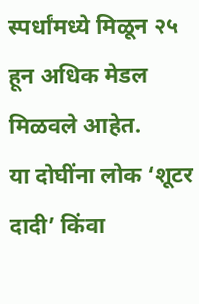स्पर्धांमध्ये मिळून २५ हून अधिक मेडल मिळवले आहेत.
या दोघींना लोक ‘शूटर दादी’ किंवा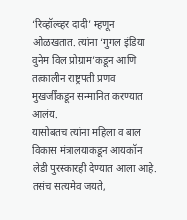‘रिव्हॉल्व्हर दादी’ म्हणून ओळखतात. त्यांना ‘गुगल इंडिया वुनेम विल प्रोग्राम’कडून आणि तत्कालीन राष्ट्रपती प्रणव मुखर्जींकडून सन्मानित करण्यात आलंय.
यासोबतच त्यांना महिला व बाल विकास मंत्रालयाकडून आयकॉन लेडी पुरस्कारही देण्यात आला आहे. तसंच सत्यमेव जयते,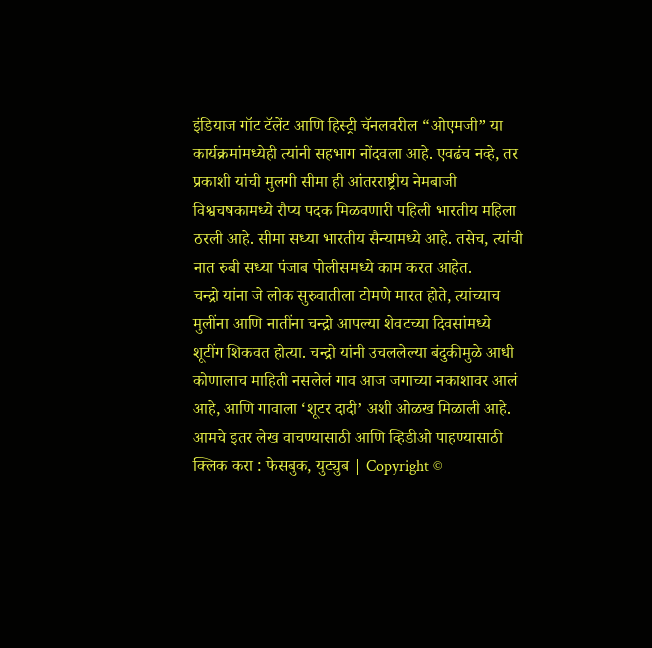इंडियाज गॉट टॅलेंट आणि हिस्ट्री चॅनलवरील “ओएमजी” या कार्यक्रमांमध्येही त्यांनी सहभाग नोंदवला आहे. एवढंच नव्हे, तर प्रकाशी यांची मुलगी सीमा ही आंतरराष्ट्रीय नेमबाजी विश्वचषकामध्ये रौप्य पदक मिळवणारी पहिली भारतीय महिला ठरली आहे. सीमा सध्या भारतीय सैन्यामध्ये आहे. तसेच, त्यांची नात रुबी सध्या पंजाब पोलीसमध्ये काम करत आहेत.
चन्द्रो यांना जे लोक सुरुवातीला टोमणे मारत होते, त्यांच्याच मुलींना आणि नातींना चन्द्रो आपल्या शेवटच्या दिवसांमध्ये शूटींग शिकवत होत्या. चन्द्रो यांनी उचललेल्या बंदुकीमुळे आधी कोणालाच माहिती नसलेलं गाव आज जगाच्या नकाशावर आलं आहे, आणि गावाला ‘शूटर दादी’ अशी ओळख मिळाली आहे.
आमचे इतर लेख वाचण्यासाठी आणि व्हिडीओ पाहण्यासाठी क्लिक करा : फेसबुक, युट्युब | Copyright ©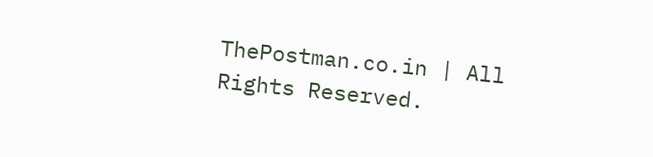ThePostman.co.in | All Rights Reserved.